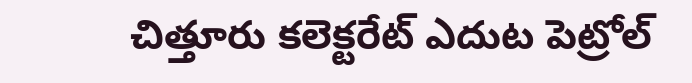చిత్తూరు కలెక్టరేట్ ఎదుట పెట్రోల్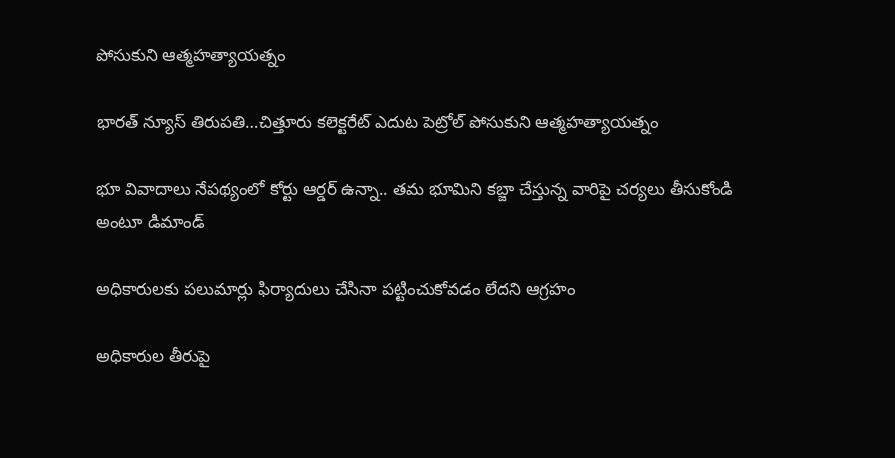పోసుకుని ఆత్మహత్యాయత్నం

భారత్ న్యూస్ తిరుపతి…చిత్తూరు కలెక్టరేట్ ఎదుట పెట్రోల్ పోసుకుని ఆత్మహత్యాయత్నం

భూ వివాదాలు నేపథ్యంలో కోర్టు ఆర్డర్ ఉన్నా.. త‌మ భూమిని కబ్జా చేస్తున్న వారిపై చర్యలు తీసుకోండి అంటూ డిమాండ్

అధికారుల‌కు ప‌లుమార్లు ఫిర్యాదులు చేసినా ప‌ట్టించుకోవ‌డం లేద‌ని ఆగ్ర‌హం

అధికారుల తీరుపై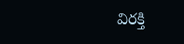విరక్తి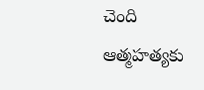చెంది ఆత్మ‌హ‌త్య‌కు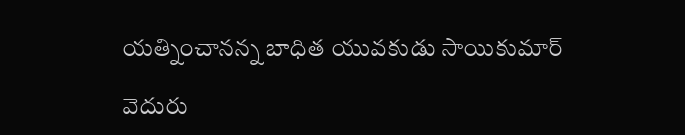య‌త్నించాన‌న్న బాధిత యువ‌కుడు సాయికుమార్

వెదురు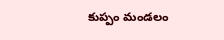కుప్పం మండలం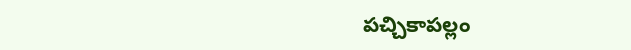పచ్చికాపల్లం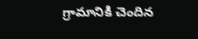గ్రామానికి చెందిన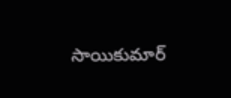సాయికుమార్